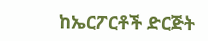ከኤርፖርቶች ድርጅት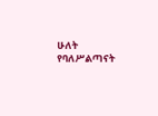ሁለት የባለሥልጣናት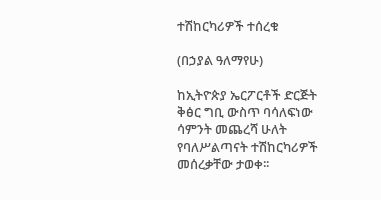ተሽከርካሪዎች ተሰረቁ

(በኃያል ዓለማየሁ)

ከኢትዮጵያ ኤርፖርቶች ድርጅት ቅፅር ግቢ ውስጥ ባሳለፍነው ሳምንት መጨረሻ ሁለት የባለሥልጣናት ተሽከርካሪዎች መሰረቃቸው ታወቀ፡፡